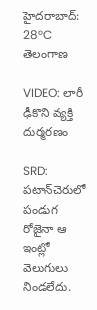హైదరాబాద్: 28°C
తెలంగాణ

VIDEO: లారీ ఢీకొని వ్యక్తి దుర్మరణం

SRD: పటాన్‌చెరు‌లో పండుగ రోజైనా ఆ ఇంట్లో వెలుగులు నిండలేదు.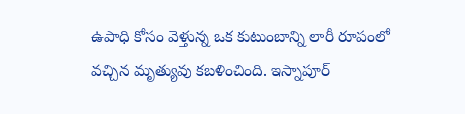ఉపాధి కోసం వెళ్తున్న ఒక కుటుంబాన్ని లారీ రూపంలో వచ్చిన మృత్యువు కబళించింది. ఇస్నాపూర్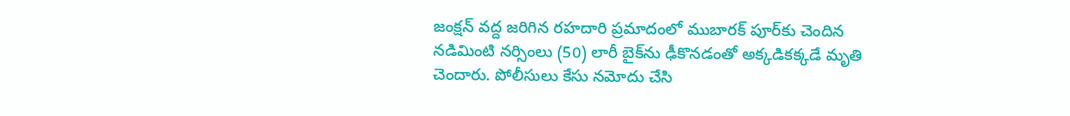జంక్షన్ వద్ద జరిగిన రహదారి ప్రమాదంలో ముబారక్ పూర్‌కు చెందిన నడిమింటి నర్సింలు (50) లారీ బైక్‌ను ఢీకొనడంతో అక్కడికక్కడే మృతి చెందారు. పోలీసులు కేసు నమోదు చేసి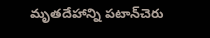మృతదేహాన్ని పటాన్‌చెరు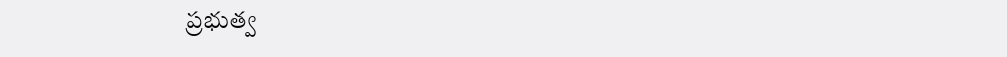ప్రభుత్వ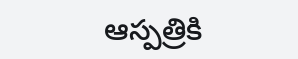ఆస్పత్రికి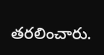తరలించారు.